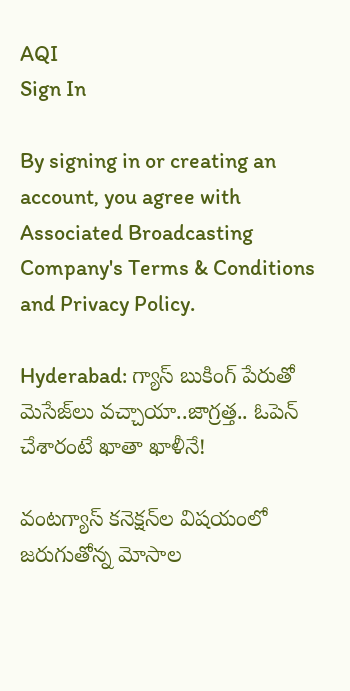AQI
Sign In

By signing in or creating an account, you agree with Associated Broadcasting Company's Terms & Conditions and Privacy Policy.

Hyderabad: గ్యాస్ బుకింగ్ పేరుతో మెసేజ్‌లు వచ్చాయా..జాగ్రత్త.. ఓపెన్ చేశారంటే ఖాతా ఖాళీనే!

వంటగ్యాస్‌ కనెక్షన్‌ల విషయంలో జరుగుతోన్న మోసాల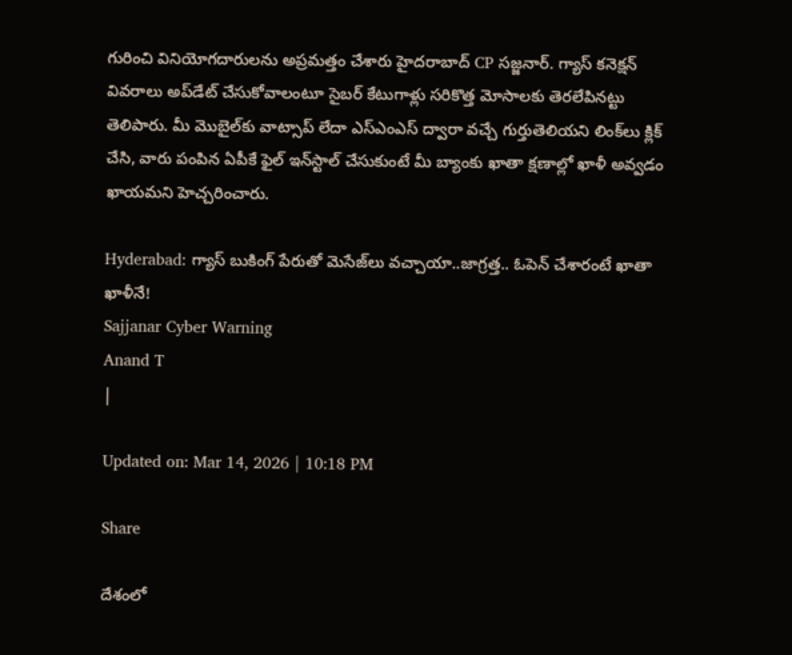గురించి వినియోగదారులను అప్రమత్తం చేశారు హైదరాబాద్‌ CP సజ్జనార్‌. గ్యాస్ కనెక్షన్ వివరాలు అప్‌డేట్ చేసుకోవాలంటూ సైబర్ కేటుగాళ్లు సరికొత్త మోసాలకు తెరలేపినట్టు తెలిపారు. మీ మొబైల్‌కు వాట్సాప్ లేదా ఎస్ఎంఎస్ ద్వారా వచ్చే గుర్తుతెలియని లింక్‌లు క్లిక్ చేసి, వారు పంపిన ఏపీకే ఫైల్ ఇన్‌స్టాల్ చేసుకుంటే మీ బ్యాంకు ఖాతా క్షణాల్లో ఖాళీ అవ్వడం ఖాయమని హెచ్చరించారు.

Hyderabad: గ్యాస్ బుకింగ్ పేరుతో మెసేజ్‌లు వచ్చాయా..జాగ్రత్త.. ఓపెన్ చేశారంటే ఖాతా ఖాళీనే!
Sajjanar Cyber Warning
Anand T
|

Updated on: Mar 14, 2026 | 10:18 PM

Share

దేశంలో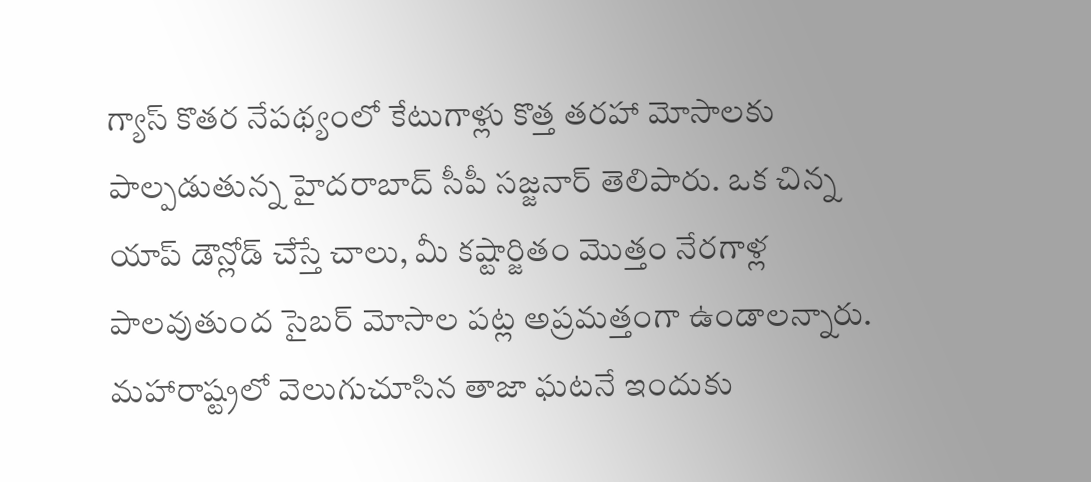గ్యాస్ కొతర నేపథ్యంలో కేటుగాళ్లు కొత్త తరహా మోసాలకు పాల్పడుతున్న హైదరాబాద్ సీపీ సజ్జనార్ తెలిపారు. ఒక చిన్న యాప్ డౌన్లోడ్ చేస్తే చాలు, మీ కష్టార్జితం మొత్తం నేరగాళ్ల పాలవుతుంద సైబర్ మోసాల పట్ల అప్రమత్తంగా ఉండాలన్నారు. మహారాష్ట్రలో వెలుగుచూసిన తాజా ఘటనే ఇందుకు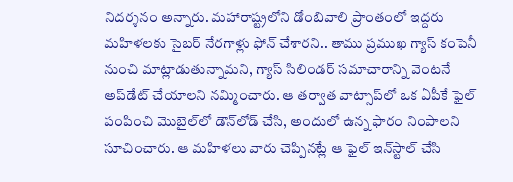నిదర్శనం అన్నారు. మహారాష్ట్రలోని డోంబివాలి ప్రాంతంలో ఇద్దరు మహిళలకు సైబర్ నేరగాళ్లు ఫోన్ చేశారని.. తాము ప్రముఖ గ్యాస్ కంపెనీ నుంచి మాట్లాడుతున్నామని, గ్యాస్ సిలిండర్ సమాచారాన్ని వెంటనే అప్‌డేట్ చేయాలని నమ్మించారు. ఆ తర్వాత వాట్సాప్‌లో ఒక ఏపీకే ఫైల్ పంపించి మొబైల్‌లో డౌన్‌లోడ్ చేసి, అందులో ఉన్న ఫారం నింపాలని సూచించారు. ఆ మహిళలు వారు చెప్పినట్లే ఆ ఫైల్ ఇన్‌స్టాల్ చేసి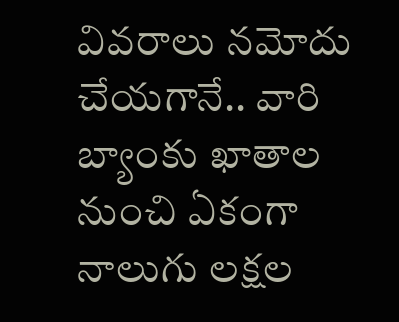వివరాలు నమోదు చేయగానే.. వారి బ్యాంకు ఖాతాల నుంచి ఏకంగా నాలుగు లక్షల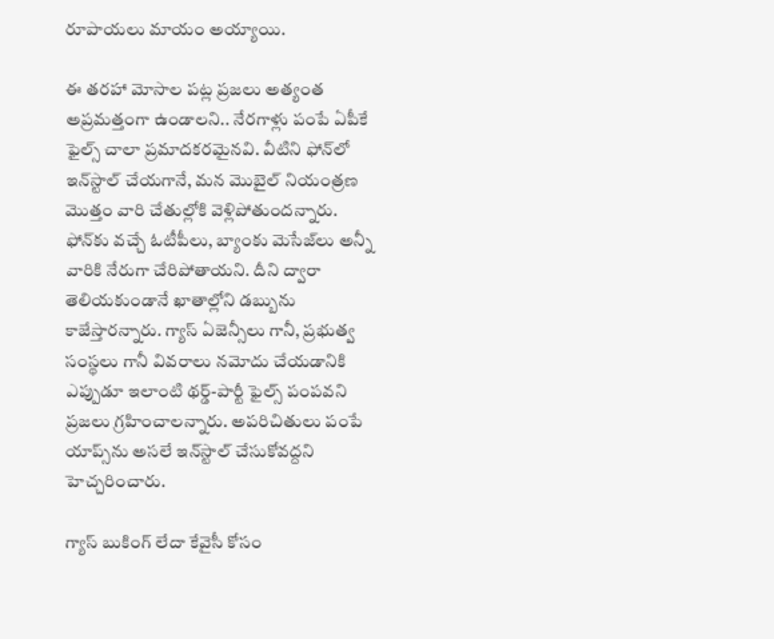రూపాయలు మాయం అయ్యాయి.

ఈ తరహా మోసాల పట్ల ప్రజలు అత్యంత అప్రమత్తంగా ఉండాలని.. నేరగాళ్లు పంపే ఏపీకే ఫైల్స్ చాలా ప్రమాదకరమైనవి. వీటిని ఫోన్‌లో ఇన్‌స్టాల్ చేయగానే, మన మొబైల్ నియంత్రణ మొత్తం వారి చేతుల్లోకి వెళ్లిపోతుందన్నారు. ఫోన్‌కు వచ్చే ఓటీపీలు, బ్యాంకు మెసేజ్‌లు అన్నీ వారికి నేరుగా చేరిపోతాయని. దీని ద్వారా తెలియకుండానే ఖాతాల్లోని డబ్బును కాజేస్తారన్నారు. గ్యాస్ ఏజెన్సీలు గానీ, ప్రభుత్వ సంస్థలు గానీ వివరాలు నమోదు చేయడానికి ఎప్పుడూ ఇలాంటి థర్డ్-పార్టీ ఫైల్స్ పంపవని ప్రజలు గ్రహించాలన్నారు. అపరిచితులు పంపే యాప్స్‌ను అసలే ఇన్‌స్టాల్ చేసుకోవద్దని హెచ్చరించారు.

గ్యాస్ బుకింగ్ లేదా కేవైసీ కోసం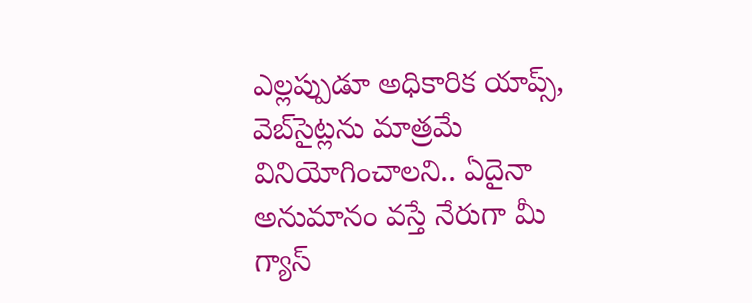ఎల్లప్పుడూ అధికారిక యాప్స్, వెబ్‌సైట్లను మాత్రమే వినియోగించాలని.. ఏదైనా అనుమానం వస్తే నేరుగా మీ గ్యాస్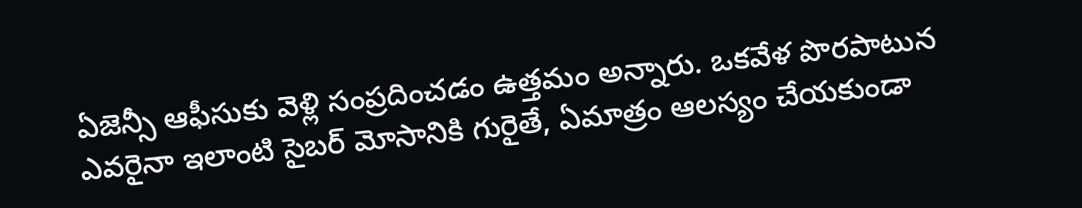ఏజెన్సీ ఆఫీసుకు వెళ్లి సంప్రదించడం ఉత్తమం అన్నారు. ఒకవేళ పొరపాటున ఎవరైనా ఇలాంటి సైబర్ మోసానికి గురైతే, ఏమాత్రం ఆలస్యం చేయకుండా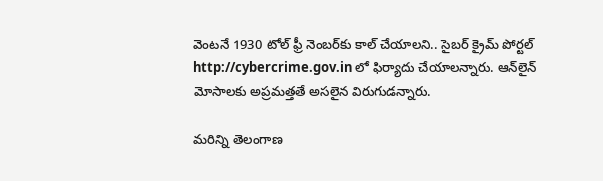వెంటనే 1930 టోల్ ఫ్రీ నెంబర్‌కు కాల్ చేయాలని.. సైబర్ క్రైమ్ పోర్టల్ http://cybercrime.gov.in లో ఫిర్యాదు చేయాలన్నారు. ఆన్‌లైన్ మోసాలకు అప్రమత్తతే అసలైన విరుగుడన్నారు.

మరిన్ని తెలంగాణ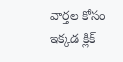వార్తల కోసం ఇక్కడ క్లిక్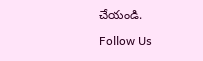చేయండి.

Follow Us